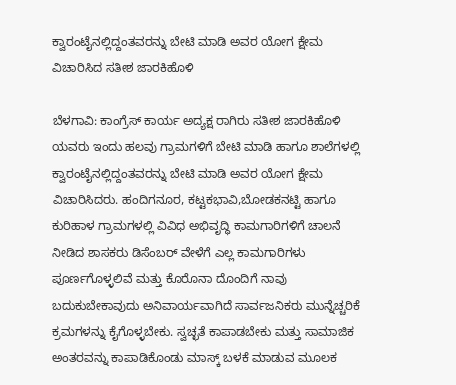ಕ್ವಾರಂಟೈನಲ್ಲಿದ್ದಂತವರನ್ನು ಬೇಟಿ ಮಾಡಿ ಅವರ ಯೋಗ ಕ್ಷೇಮ ವಿಚಾರಿಸಿದ ಸತೀಶ ಜಾರಕಿಹೊಳಿ

ಬೆಳಗಾವಿ: ಕಾಂಗ್ರೆಸ್ ಕಾರ್ಯ ಅದ್ಯಕ್ಷ ರಾಗಿರು ಸತೀಶ ಜಾರಕಿಹೊಳಿ ಯವರು ಇಂದು ಹಲವು ಗ್ರಾಮಗಳಿಗೆ ಬೇಟಿ ಮಾಡಿ ಹಾಗೂ ಶಾಲೆಗಳಲ್ಲಿ ಕ್ವಾರಂಟೈನಲ್ಲಿದ್ದಂತವರನ್ನು ಬೇಟಿ ಮಾಡಿ ಅವರ ಯೋಗ ಕ್ಷೇಮ ವಿಚಾರಿಸಿದರು. ಹಂದಿಗನೂರ, ಕಟ್ಟಕಭಾವಿ,ಬೋಡಕನಟ್ಟಿ ಹಾಗೂ ಕುರಿಹಾಳ ಗ್ರಾಮಗಳಲ್ಲಿ ವಿವಿಧ ಅಭಿವೃದ್ಧಿ ಕಾಮಗಾರಿಗಳಿಗೆ ಚಾಲನೆ ನೀಡಿದ ಶಾಸಕರು ಡಿಸೆಂಬರ್‌ ವೇಳೆಗೆ ಎಲ್ಲ ಕಾಮಗಾರಿಗಳು ಪೂರ್ಣಗೊಳ್ಳಲಿವೆ ಮತ್ತು ಕೊರೊನಾ ದೊಂದಿಗೆ ನಾವು ಬದುಕುಬೇಕಾವುದು ಅನಿವಾರ್ಯವಾಗಿದೆ ಸಾರ್ವಜನಿಕರು ಮುನ್ನೆಚ್ಚರಿಕೆ ಕ್ರಮಗಳನ್ನು ಕೈಗೊಳ್ಳಬೇಕು. ಸ್ವಚ್ಛತೆ ಕಾಪಾಡಬೇಕು ಮತ್ತು ಸಾಮಾಜಿಕ ಅಂತರವನ್ನು ಕಾಪಾಡಿಕೊಂಡು ಮಾಸ್ಕ್ ಬಳಕೆ ಮಾಡುವ ಮೂಲಕ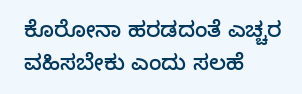ಕೊರೋನಾ ಹರಡದಂತೆ ಎಚ್ಚರ ವಹಿಸಬೇಕು ಎಂದು ಸಲಹೆ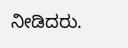ನೀಡಿದರು.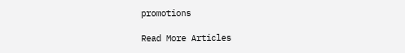promotions

Read More Articles